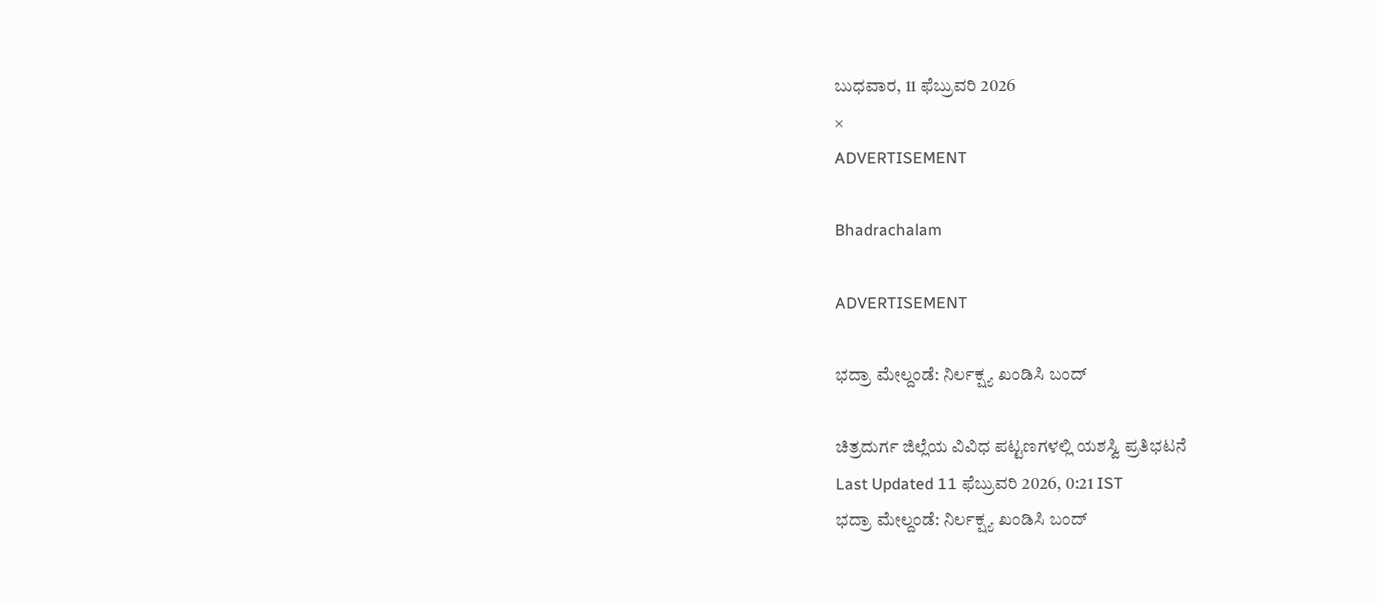ಬುಧವಾರ, 11 ಫೆಬ್ರುವರಿ 2026
×
ADVERTISEMENT

Bhadrachalam

ADVERTISEMENT

ಭದ್ರಾ ಮೇಲ್ದಂಡೆ: ನಿರ್ಲಕ್ಷ್ಯ ಖಂಡಿಸಿ ಬಂದ್

ಚಿತ್ರದುರ್ಗ ಜಿಲ್ಲೆಯ ವಿವಿಧ ಪಟ್ಟಣಗಳಲ್ಲಿ ಯಶಸ್ವಿ ಪ್ರತಿಭಟನೆ
Last Updated 11 ಫೆಬ್ರುವರಿ 2026, 0:21 IST
ಭದ್ರಾ ಮೇಲ್ದಂಡೆ: ನಿರ್ಲಕ್ಷ್ಯ ಖಂಡಿಸಿ ಬಂದ್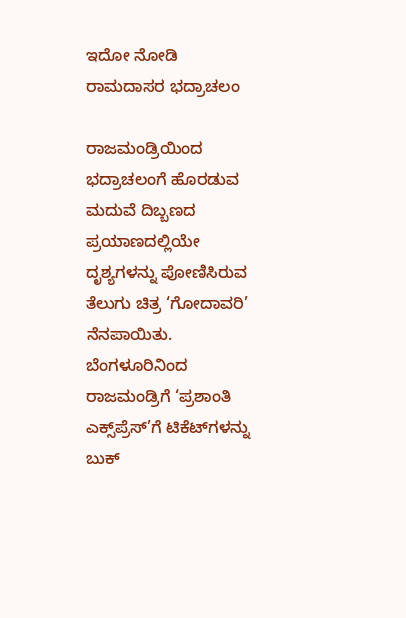ಇದೋ ನೋಡಿ ರಾಮದಾಸರ ಭದ್ರಾಚಲಂ

ರಾಜಮಂಡ್ರಿಯಿಂದ ಭದ್ರಾಚಲಂಗೆ ಹೊರಡುವ ಮದುವೆ ದಿಬ್ಬಣದ ಪ್ರಯಾಣದಲ್ಲಿಯೇ ದೃಶ್ಯಗಳನ್ನು ಪೋಣಿಸಿರುವ ತೆಲುಗು ಚಿತ್ರ ‘ಗೋದಾವರಿ’ ನೆನಪಾಯಿತು. ಬೆಂಗಳೂರಿನಿಂದ ರಾಜಮಂಡ್ರಿಗೆ ‘ಪ್ರಶಾಂತಿ ಎಕ್ಸ್‌ಪ್ರೆಸ್‌’ಗೆ ಟಿಕೆಟ್‌ಗಳನ್ನು ಬುಕ್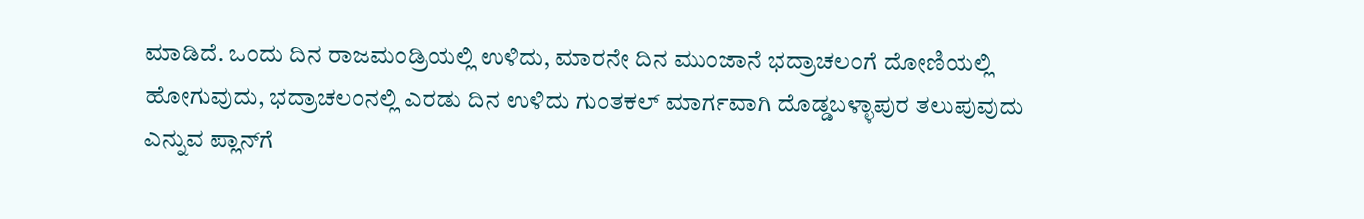ಮಾಡಿದೆ. ಒಂದು ದಿನ ರಾಜಮಂಡ್ರಿಯಲ್ಲಿ ಉಳಿದು, ಮಾರನೇ ದಿನ ಮುಂಜಾನೆ ಭದ್ರಾಚಲಂಗೆ ದೋಣಿಯಲ್ಲಿ ಹೋಗುವುದು, ಭದ್ರಾಚಲಂನಲ್ಲಿ ಎರಡು ದಿನ ಉಳಿದು ಗುಂತಕಲ್ ಮಾರ್ಗವಾಗಿ ದೊಡ್ಡಬಳ್ಳಾಪುರ ತಲುಪುವುದು ಎನ್ನುವ ಪ್ಲಾನ್‌ಗೆ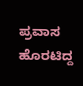ಪ್ರವಾಸ ಹೊರಟಿದ್ದ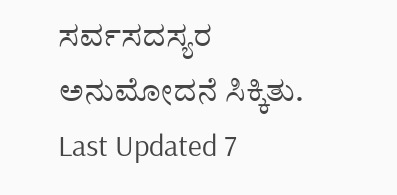ಸರ್ವಸದಸ್ಯರ ಅನುಮೋದನೆ ಸಿಕ್ಕಿತು.
Last Updated 7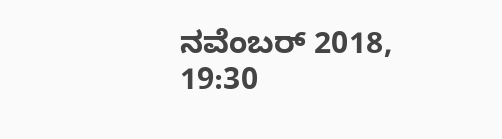ನವೆಂಬರ್ 2018, 19:30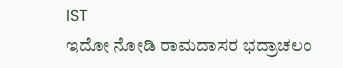IST
ಇದೋ ನೋಡಿ ರಾಮದಾಸರ ಭದ್ರಾಚಲಂ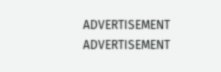ADVERTISEMENT
ADVERTISEMENT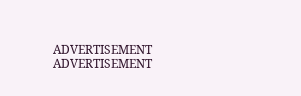ADVERTISEMENT
ADVERTISEMENT